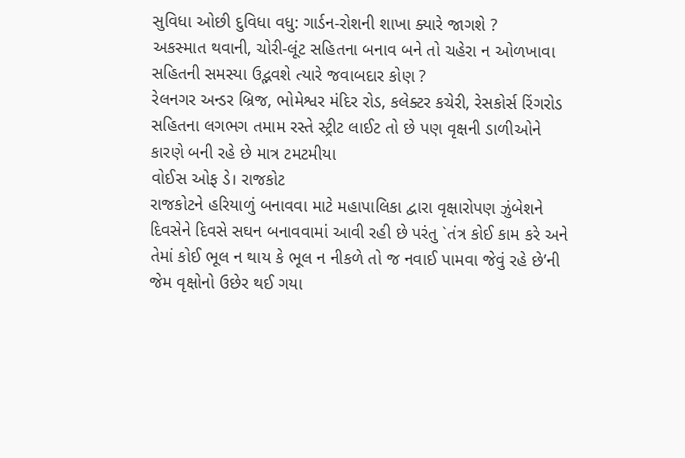સુવિધા ઓછી દુવિધા વધુ: ગાર્ડન-રોશની શાખા ક્યારે જાગશે ?
અકસ્માત થવાની, ચોરી-લૂંટ સહિતના બનાવ બને તો ચહેરા ન ઓળખાવા સહિતની સમસ્યા ઉદ્ભવશે ત્યારે જવાબદાર કોણ ?
રેલનગર અન્ડર બ્રિજ, ભોમેશ્વર મંદિર રોડ, કલેક્ટર કચેરી, રેસકોર્સ રિંગરોડ સહિતના લગભગ તમામ રસ્તે સ્ટ્રીટ લાઈટ તો છે પણ વૃક્ષની ડાળીઓને કારણે બની રહે છે માત્ર ટમટમીયા
વોઈસ ઓફ ડે। રાજકોટ
રાજકોટને હરિયાળું બનાવવા માટે મહાપાલિકા દ્વારા વૃક્ષારોપણ ઝુંબેશને દિવસેને દિવસે સઘન બનાવવામાં આવી રહી છે પરંતુ `તંત્ર કોઈ કામ કરે અને તેમાં કોઈ ભૂલ ન થાય કે ભૂલ ન નીકળે તો જ નવાઈ પામવા જેવું રહે છે’ની જેમ વૃક્ષોનો ઉછેર થઈ ગયા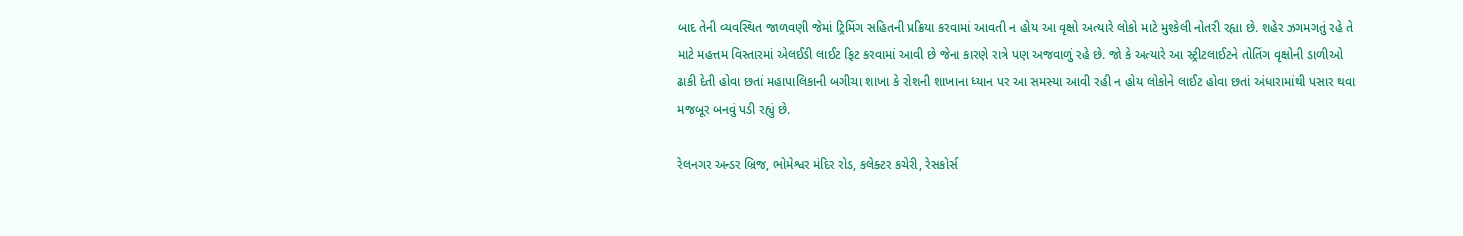બાદ તેની વ્યવસ્થિત જાળવણી જેમાં ટ્રિમિંગ સહિતની પ્રક્રિયા કરવામાં આવતી ન હોય આ વૃક્ષો અત્યારે લોકો માટે મુશ્કેલી નોતરી રહ્યા છે. શહેર ઝગમગતું રહે તે માટે મહત્તમ વિસ્તારમાં એલઈડી લાઈટ ફિટ કરવામાં આવી છે જેના કારણે રાત્રે પણ અજવાળું રહે છે. જો કે અત્યારે આ સ્ટ્રીટલાઈટને તોતિંગ વૃક્ષોની ડાળીઓ ઢાકી દેતી હોવા છતાં મહાપાલિકાની બગીચા શાખા કે રોશની શાખાના ધ્યાન પર આ સમસ્યા આવી રહી ન હોય લોકોને લાઈટ હોવા છતાં અંધારામાંથી પસાર થવા મજબૂર બનવું પડી રહ્યું છે.

રેલનગર અન્ડર બ્રિજ, ભોમેશ્વર મંદિર રોડ, કલેક્ટર કચેરી, રેસકોર્સ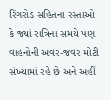રિંગરોડ સહિતના રસ્તાઓ કે જ્યાં રાત્રિના સમયે પણ વાહનોની અવર-જવર મોટી સંખ્યામાં રહે છે અને અહીં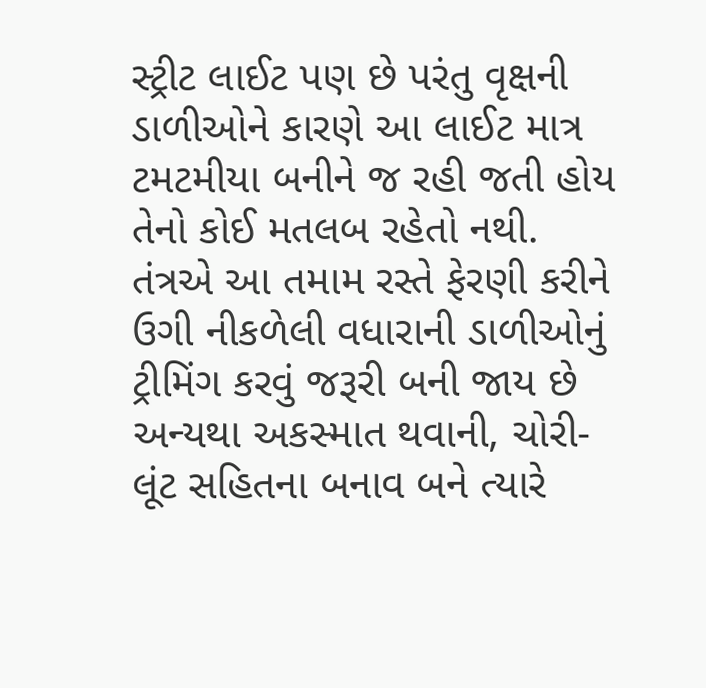સ્ટ્રીટ લાઈટ પણ છે પરંતુ વૃક્ષની ડાળીઓને કારણે આ લાઈટ માત્ર ટમટમીયા બનીને જ રહી જતી હોય તેનો કોઈ મતલબ રહેતો નથી. તંત્રએ આ તમામ રસ્તે ફેરણી કરીને ઉગી નીકળેલી વધારાની ડાળીઓનું ટ્રીમિંગ કરવું જરૂરી બની જાય છે અન્યથા અકસ્માત થવાની, ચોરી-લૂંટ સહિતના બનાવ બને ત્યારે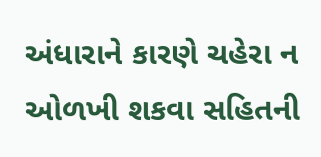અંધારાને કારણે ચહેરા ન ઓળખી શકવા સહિતની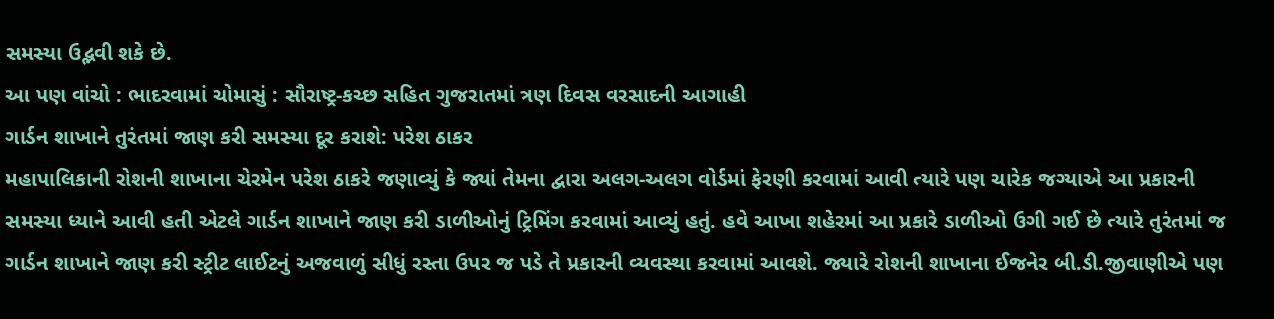સમસ્યા ઉદ્ભવી શકે છે.
આ પણ વાંચો : ભાદરવામાં ચોમાસું : સૌરાષ્ટ્ર-કચ્છ સહિત ગુજરાતમાં ત્રણ દિવસ વરસાદની આગાહી
ગાર્ડન શાખાને તુરંતમાં જાણ કરી સમસ્યા દૂર કરાશે: પરેશ ઠાકર
મહાપાલિકાની રોશની શાખાના ચેરમેન પરેશ ઠાકરે જણાવ્યું કે જ્યાં તેમના દ્વારા અલગ-અલગ વોર્ડમાં ફેરણી કરવામાં આવી ત્યારે પણ ચારેક જગ્યાએ આ પ્રકારની સમસ્યા ધ્યાને આવી હતી એટલે ગાર્ડન શાખાને જાણ કરી ડાળીઓનું ટ્રિમિંગ કરવામાં આવ્યું હતું. હવે આખા શહેરમાં આ પ્રકારે ડાળીઓ ઉગી ગઈ છે ત્યારે તુરંતમાં જ ગાર્ડન શાખાને જાણ કરી સ્ટ્રીટ લાઈટનું અજવાળું સીધું રસ્તા ઉપર જ પડે તે પ્રકારની વ્યવસ્થા કરવામાં આવશે. જ્યારે રોશની શાખાના ઈજનેર બી.ડી.જીવાણીએ પણ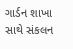ગાર્ડન શાખા સાથે સંકલન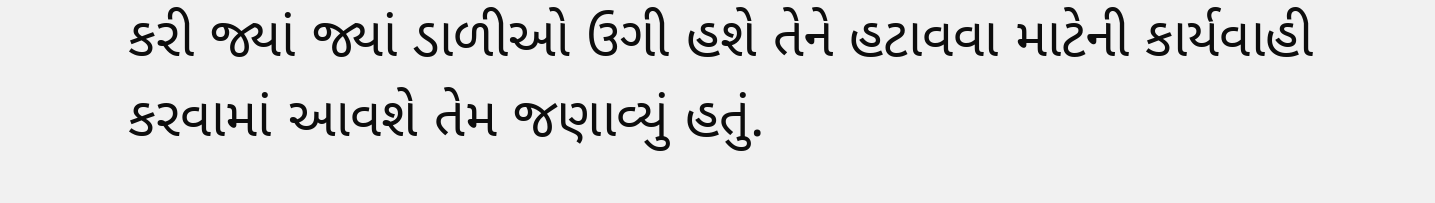કરી જ્યાં જ્યાં ડાળીઓ ઉગી હશે તેને હટાવવા માટેની કાર્યવાહી કરવામાં આવશે તેમ જણાવ્યું હતું.